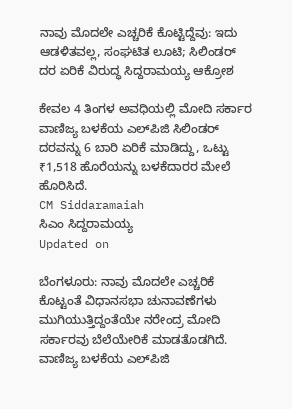ನಾವು ಮೊದಲೇ ಎಚ್ಚರಿಕೆ ಕೊಟ್ಟಿದ್ದೆವು: ಇದು ಆಡಳಿತವಲ್ಲ, ಸಂಘಟಿತ ಲೂಟಿ; ಸಿಲಿಂಡರ್ ದರ ಏರಿಕೆ ವಿರುದ್ಧ ಸಿದ್ದರಾಮಯ್ಯ ಆಕ್ರೋಶ

ಕೇವಲ 4 ತಿಂಗಳ ಅವಧಿಯಲ್ಲಿ ಮೋದಿ ಸರ್ಕಾರ ವಾಣಿಜ್ಯ ಬಳಕೆಯ ಎಲ್‌ಪಿಜಿ ಸಿಲಿಂಡರ್‌ ದರವನ್ನು 6 ಬಾರಿ ಏರಿಕೆ ಮಾಡಿದ್ದು, ಒಟ್ಟು ₹1,518 ಹೊರೆಯನ್ನು ಬಳಕೆದಾರರ ಮೇಲೆ ಹೊರಿಸಿದೆ.
CM Siddaramaiah
ಸಿಎಂ ಸಿದ್ದರಾಮಯ್ಯ
Updated on

ಬೆಂಗಳೂರು: ನಾವು ಮೊದಲೇ ಎಚ್ಚರಿಕೆ ಕೊಟ್ಟಂತೆ ವಿಧಾನಸಭಾ ಚುನಾವಣೆಗಳು ಮುಗಿಯುತ್ತಿದ್ದಂತೆಯೇ ನರೇಂದ್ರ ಮೋದಿ ಸರ್ಕಾರವು ಬೆಲೆಯೇರಿಕೆ ಮಾಡತೊಡಗಿದೆ. ವಾಣಿಜ್ಯ ಬಳಕೆಯ ಎಲ್‌ಪಿಜಿ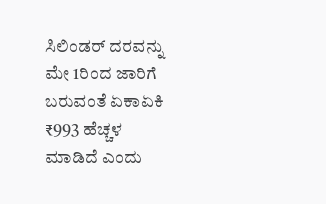ಸಿಲಿಂಡರ್‌ ದರವನ್ನು ಮೇ 1ರಿಂದ ಜಾರಿಗೆ ಬರುವಂತೆ ಏಕಾಏಕಿ ₹993 ಹೆಚ್ಚಳ ಮಾಡಿದೆ ಎಂದು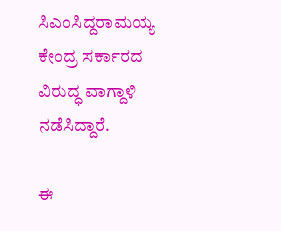ಸಿಎಂಸಿದ್ದರಾಮಯ್ಯ ಕೇಂದ್ರ ಸರ್ಕಾರದ ವಿರುದ್ಧ ವಾಗ್ದಾಳಿ ನಡೆಸಿದ್ದಾರೆ.

ಈ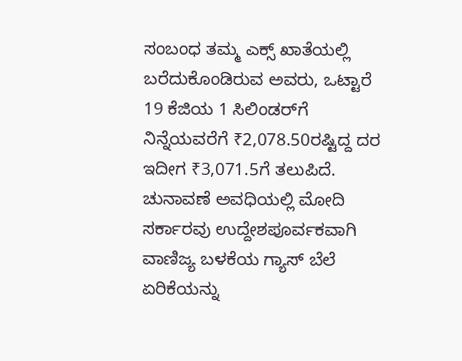ಸಂಬಂಧ ತಮ್ಮ ಎಕ್ಸ್ ಖಾತೆಯಲ್ಲಿ ಬರೆದುಕೊಂಡಿರುವ ಅವರು, ಒಟ್ಟಾರೆ 19 ಕೆಜಿಯ 1 ಸಿಲಿಂಡರ್‌ಗೆ ನಿನ್ನೆಯವರೆಗೆ ₹2,078.50ರಷ್ಟಿದ್ದ ದರ ಇದೀಗ ₹3,071.5ಗೆ ತಲುಪಿದೆ. ಚುನಾವಣೆ ಅವಧಿಯಲ್ಲಿ ಮೋದಿ ಸರ್ಕಾರವು ಉದ್ದೇಶಪೂರ್ವಕವಾಗಿ ವಾಣಿಜ್ಯ ಬಳಕೆಯ ಗ್ಯಾಸ್‌ ಬೆಲೆ ಏರಿಕೆಯನ್ನು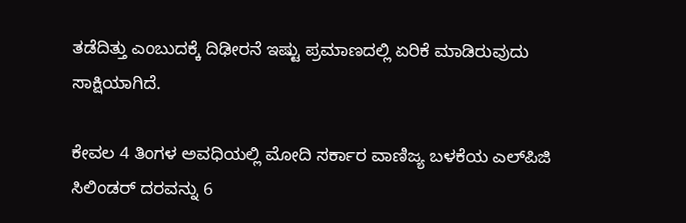ತಡೆದಿತ್ತು ಎಂಬುದಕ್ಕೆ ದಿಢೀರನೆ ಇಷ್ಟು ಪ್ರಮಾಣದಲ್ಲಿ ಏರಿಕೆ ಮಾಡಿರುವುದು ಸಾಕ್ಷಿಯಾಗಿದೆ.

ಕೇವಲ 4 ತಿಂಗಳ ಅವಧಿಯಲ್ಲಿ ಮೋದಿ ಸರ್ಕಾರ ವಾಣಿಜ್ಯ ಬಳಕೆಯ ಎಲ್‌ಪಿಜಿ ಸಿಲಿಂಡರ್‌ ದರವನ್ನು 6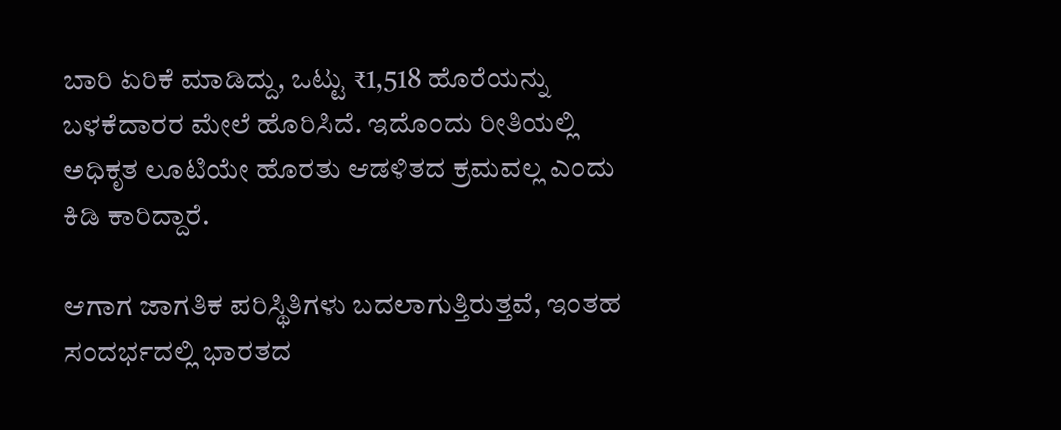ಬಾರಿ ಏರಿಕೆ ಮಾಡಿದ್ದು, ಒಟ್ಟು ₹1,518 ಹೊರೆಯನ್ನು ಬಳಕೆದಾರರ ಮೇಲೆ ಹೊರಿಸಿದೆ. ಇದೊಂದು ರೀತಿಯಲ್ಲಿ ಅಧಿಕೃತ ಲೂಟಿಯೇ ಹೊರತು ಆಡಳಿತದ ಕ್ರಮವಲ್ಲ ಎಂದು ಕಿಡಿ ಕಾರಿದ್ದಾರೆ.

ಆಗಾಗ ಜಾಗತಿಕ ಪರಿಸ್ಥಿತಿಗಳು ಬದಲಾಗುತ್ತಿರುತ್ತವೆ, ಇಂತಹ ಸಂದರ್ಭದಲ್ಲಿ ಭಾರತದ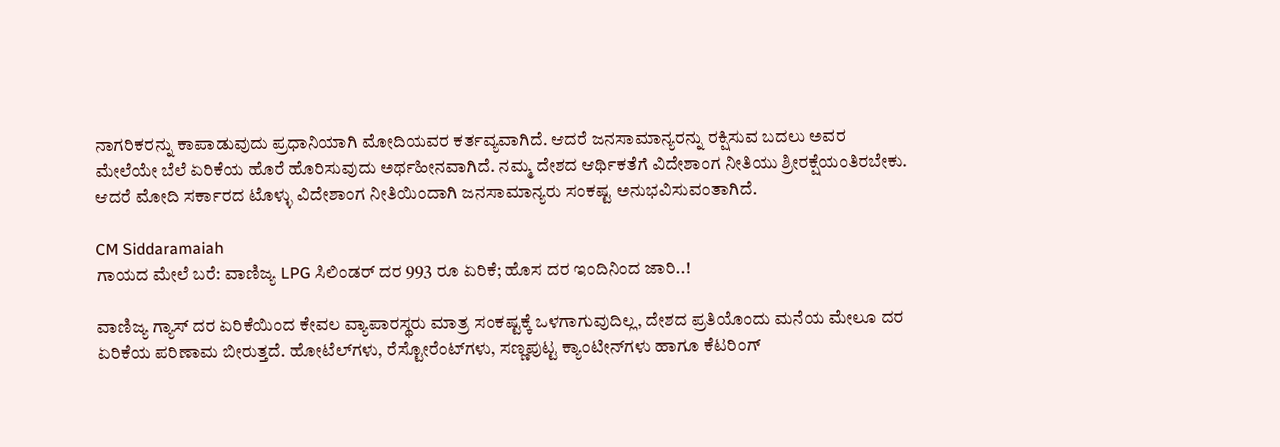ನಾಗರಿಕರನ್ನು ಕಾಪಾಡುವುದು ಪ್ರಧಾನಿಯಾಗಿ ಮೋದಿಯವರ ಕರ್ತವ್ಯವಾಗಿದೆ. ಆದರೆ ಜನಸಾಮಾನ್ಯರನ್ನು ರಕ್ಷಿಸುವ ಬದಲು ಅವರ ಮೇಲೆಯೇ ಬೆಲೆ ಏರಿಕೆಯ ಹೊರೆ ಹೊರಿಸುವುದು ಅರ್ಥಹೀನವಾಗಿದೆ. ನಮ್ಮ ದೇಶದ ಆರ್ಥಿಕತೆಗೆ ವಿದೇಶಾಂಗ ನೀತಿಯು ಶ್ರೀರಕ್ಷೆಯಂತಿರಬೇಕು. ಆದರೆ ಮೋದಿ ಸರ್ಕಾರದ ಟೊಳ್ಳು ವಿದೇಶಾಂಗ ನೀತಿಯಿಂದಾಗಿ ಜನಸಾಮಾನ್ಯರು ಸಂಕಷ್ಟ ಅನುಭವಿಸುವಂತಾಗಿದೆ.

CM Siddaramaiah
ಗಾಯದ ಮೇಲೆ ಬರೆ: ವಾಣಿಜ್ಯ LPG ಸಿಲಿಂಡರ್ ದರ 993 ರೂ ಏರಿಕೆ; ಹೊಸ ದರ ಇಂದಿನಿಂದ ಜಾರಿ..!

ವಾಣಿಜ್ಯ ಗ್ಯಾಸ್‌ ದರ ಏರಿಕೆಯಿಂದ ಕೇವಲ ವ್ಯಾಪಾರಸ್ಥರು ಮಾತ್ರ ಸಂಕಷ್ಟಕ್ಕೆ ಒಳಗಾಗುವುದಿಲ್ಲ, ದೇಶದ ಪ್ರತಿಯೊಂದು ಮನೆಯ ಮೇಲೂ ದರ ಏರಿಕೆಯ ಪರಿಣಾಮ ಬೀರುತ್ತದೆ. ಹೋಟೆಲ್‌ಗಳು, ರೆಸ್ಟೋರೆಂಟ್‌ಗಳು, ಸಣ್ಣಪುಟ್ಟ ಕ್ಯಾಂಟೀನ್‌ಗಳು ಹಾಗೂ ಕೆಟರಿಂಗ್‌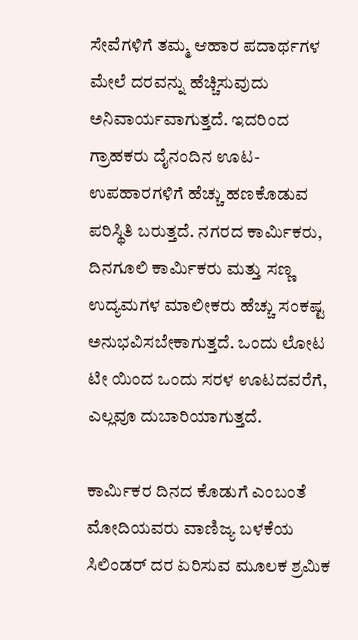ಸೇವೆಗಳಿಗೆ ತಮ್ಮ ಆಹಾರ ಪದಾರ್ಥಗಳ ಮೇಲೆ ದರವನ್ನು ಹೆಚ್ಚಿಸುವುದು ಅನಿವಾರ್ಯವಾಗುತ್ತದೆ. ಇದರಿಂದ ಗ್ರಾಹಕರು ದೈನಂದಿನ ಊಟ-ಉಪಹಾರಗಳಿಗೆ ಹೆಚ್ಚು ಹಣಕೊಡುವ ಪರಿಸ್ಥಿತಿ ಬರುತ್ತದೆ. ನಗರದ ಕಾರ್ಮಿಕರು, ದಿನಗೂಲಿ ಕಾರ್ಮಿಕರು ಮತ್ತು ಸಣ್ಣ ಉದ್ಯಮಗಳ ಮಾಲೀಕರು ಹೆಚ್ಚು ಸಂಕಷ್ಟ ಅನುಭವಿಸಬೇಕಾಗುತ್ತದೆ. ಒಂದು ಲೋಟ ಟೀ ಯಿಂದ ಒಂದು ಸರಳ ಊಟದವರೆಗೆ, ಎಲ್ಲವೂ ದುಬಾರಿಯಾಗುತ್ತದೆ.

ಕಾರ್ಮಿಕರ ದಿನದ ಕೊಡುಗೆ ಎಂಬಂತೆ ಮೋದಿಯವರು ವಾಣಿಜ್ಯ ಬಳಕೆಯ ಸಿಲಿಂಡರ್‌ ದರ ಏರಿಸುವ ಮೂಲಕ ಶ್ರಮಿಕ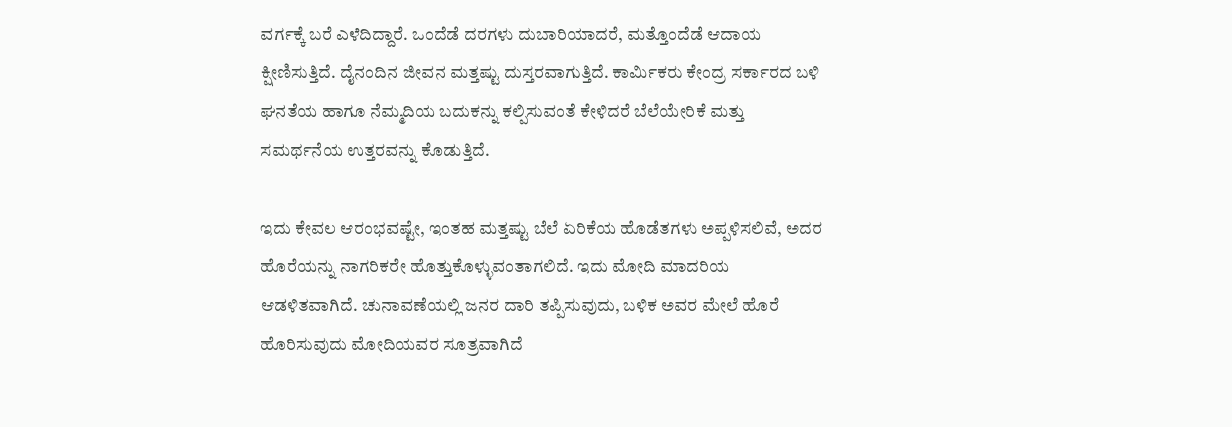ವರ್ಗಕ್ಕೆ ಬರೆ ಎಳೆದಿದ್ದಾರೆ. ಒಂದೆಡೆ ದರಗಳು ದುಬಾರಿಯಾದರೆ, ಮತ್ತೊಂದೆಡೆ ಆದಾಯ ಕ್ಷೀಣಿಸುತ್ತಿದೆ. ದೈನಂದಿನ ಜೀವನ ಮತ್ತಷ್ಟು ದುಸ್ತರವಾಗುತ್ತಿದೆ. ಕಾರ್ಮಿಕರು ಕೇಂದ್ರ ಸರ್ಕಾರದ ಬಳಿ ಘನತೆಯ ಹಾಗೂ ನೆಮ್ಮದಿಯ ಬದುಕನ್ನು ಕಲ್ಪಿಸುವಂತೆ ಕೇಳಿದರೆ ಬೆಲೆಯೇರಿಕೆ ಮತ್ತು ಸಮರ್ಥನೆಯ ಉತ್ತರವನ್ನು ಕೊಡುತ್ತಿದೆ.

ಇದು ಕೇವಲ ಆರಂಭವಷ್ಟೇ, ಇಂತಹ ಮತ್ತಷ್ಟು ಬೆಲೆ ಏರಿಕೆಯ ಹೊಡೆತಗಳು ಅಪ್ಪಳಿಸಲಿವೆ, ಅದರ ಹೊರೆಯನ್ನು ನಾಗರಿಕರೇ ಹೊತ್ತುಕೊಳ್ಳುವಂತಾಗಲಿದೆ. ಇದು ಮೋದಿ ಮಾದರಿಯ ಆಡಳಿತವಾಗಿದೆ. ಚುನಾವಣೆಯಲ್ಲಿ ಜನರ ದಾರಿ ತಪ್ಪಿಸುವುದು, ಬಳಿಕ ಅವರ ಮೇಲೆ ಹೊರೆ ಹೊರಿಸುವುದು ಮೋದಿಯವರ ಸೂತ್ರವಾಗಿದೆ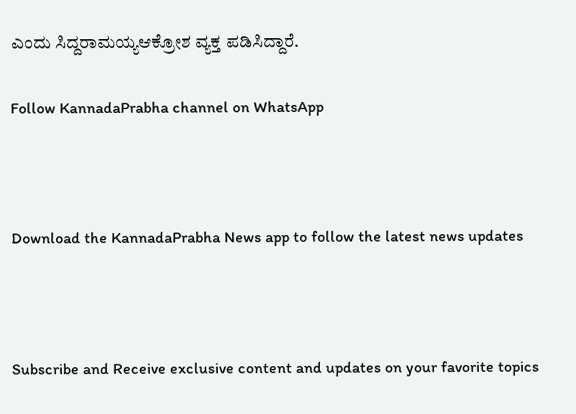ಎಂದು ಸಿದ್ದರಾಮಯ್ಯಆಕ್ರೋಶ ವ್ಯಕ್ತ ಪಡಿಸಿದ್ದಾರೆ.

Follow KannadaPrabha channel on WhatsApp



Download the KannadaPrabha News app to follow the latest news updates



Subscribe and Receive exclusive content and updates on your favorite topics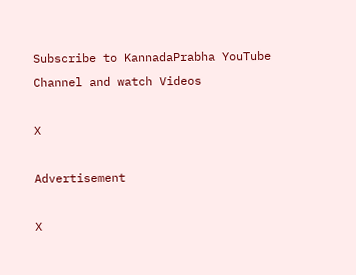Subscribe to KannadaPrabha YouTube Channel and watch Videos

X

Advertisement

X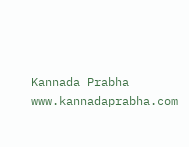Kannada Prabha
www.kannadaprabha.com